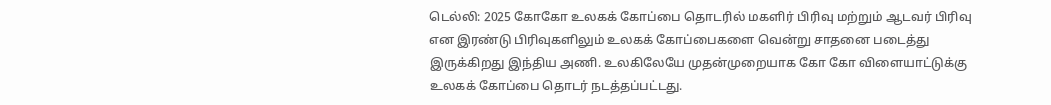டெல்லி: 2025 கோகோ உலகக் கோப்பை தொடரில் மகளிர் பிரிவு மற்றும் ஆடவர் பிரிவு என இரண்டு பிரிவுகளிலும் உலகக் கோப்பைகளை வென்று சாதனை படைத்து இருக்கிறது இந்திய அணி. உலகிலேயே முதன்முறையாக கோ கோ விளையாட்டுக்கு உலகக் கோப்பை தொடர் நடத்தப்பட்டது.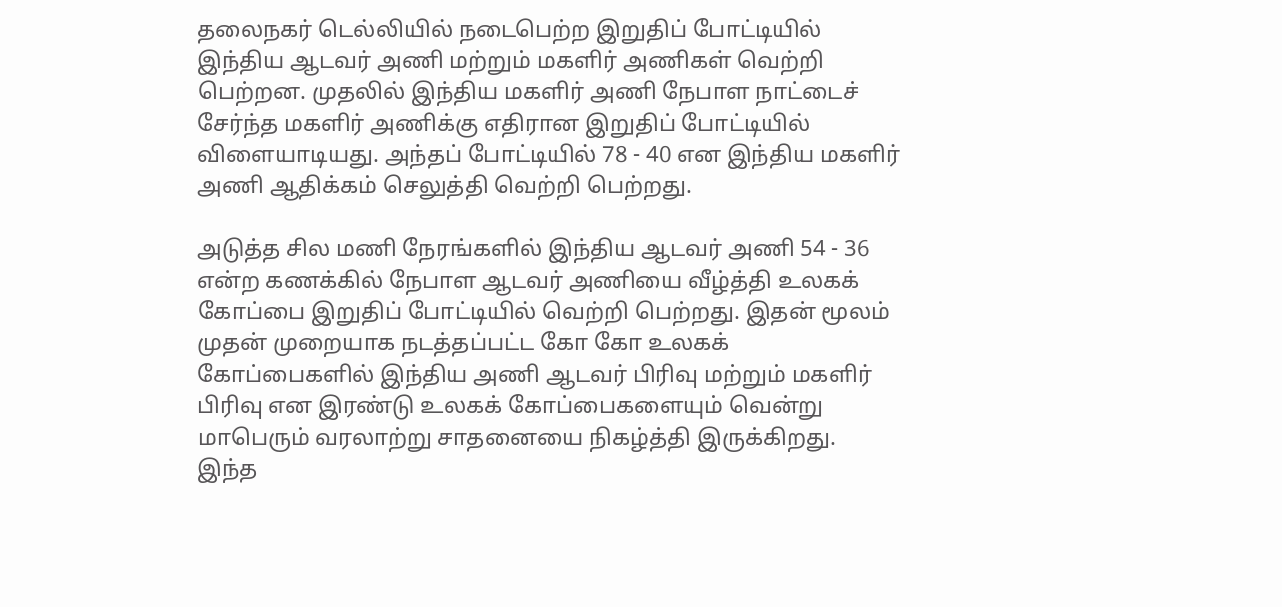தலைநகர் டெல்லியில் நடைபெற்ற இறுதிப் போட்டியில் இந்திய ஆடவர் அணி மற்றும் மகளிர் அணிகள் வெற்றி பெற்றன. முதலில் இந்திய மகளிர் அணி நேபாள நாட்டைச் சேர்ந்த மகளிர் அணிக்கு எதிரான இறுதிப் போட்டியில் விளையாடியது. அந்தப் போட்டியில் 78 - 40 என இந்திய மகளிர் அணி ஆதிக்கம் செலுத்தி வெற்றி பெற்றது.

அடுத்த சில மணி நேரங்களில் இந்திய ஆடவர் அணி 54 - 36 என்ற கணக்கில் நேபாள ஆடவர் அணியை வீழ்த்தி உலகக் கோப்பை இறுதிப் போட்டியில் வெற்றி பெற்றது. இதன் மூலம் முதன் முறையாக நடத்தப்பட்ட கோ கோ உலகக் கோப்பைகளில் இந்திய அணி ஆடவர் பிரிவு மற்றும் மகளிர் பிரிவு என இரண்டு உலகக் கோப்பைகளையும் வென்று மாபெரும் வரலாற்று சாதனையை நிகழ்த்தி இருக்கிறது.
இந்த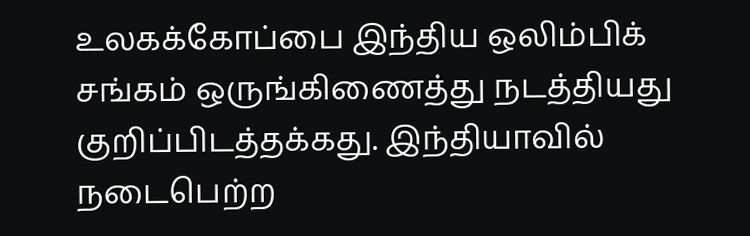உலகக்கோப்பை இந்திய ஒலிம்பிக் சங்கம் ஒருங்கிணைத்து நடத்தியது குறிப்பிடத்தக்கது. இந்தியாவில் நடைபெற்ற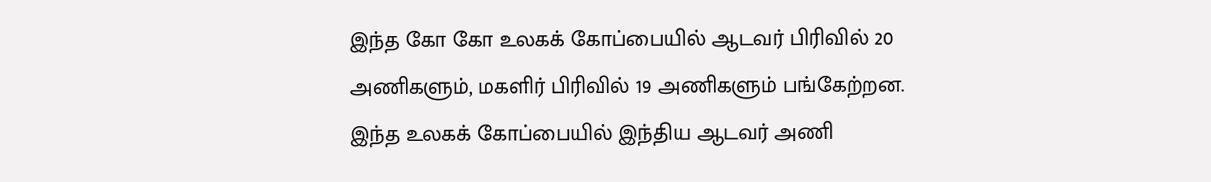இந்த கோ கோ உலகக் கோப்பையில் ஆடவர் பிரிவில் 20 அணிகளும், மகளிர் பிரிவில் 19 அணிகளும் பங்கேற்றன.
இந்த உலகக் கோப்பையில் இந்திய ஆடவர் அணி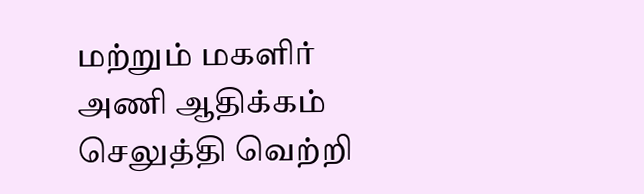மற்றும் மகளிர் அணி ஆதிக்கம் செலுத்தி வெற்றி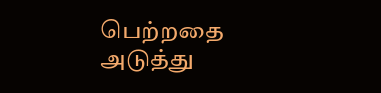பெற்றதை அடுத்து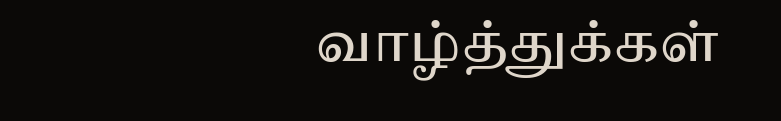வாழ்த்துக்கள்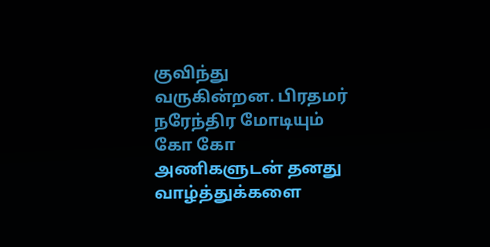குவிந்து வருகின்றன. பிரதமர் நரேந்திர மோடியும் கோ கோ அணிகளுடன் தனது வாழ்த்துக்களை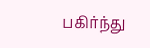பகிர்ந்து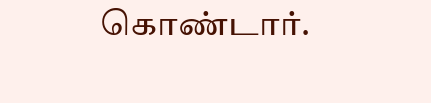கொண்டார்.